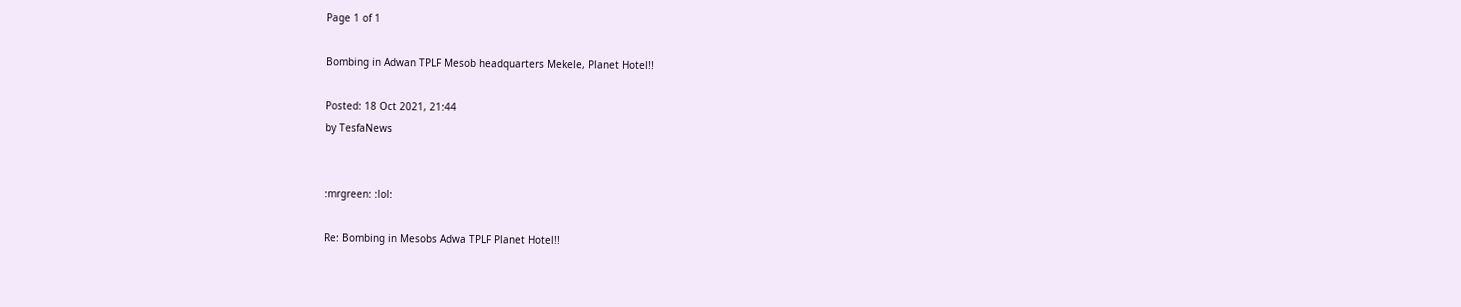Page 1 of 1

Bombing in Adwan TPLF Mesob headquarters Mekele, Planet Hotel!!

Posted: 18 Oct 2021, 21:44
by TesfaNews


:mrgreen: :lol:

Re: Bombing in Mesobs Adwa TPLF Planet Hotel!!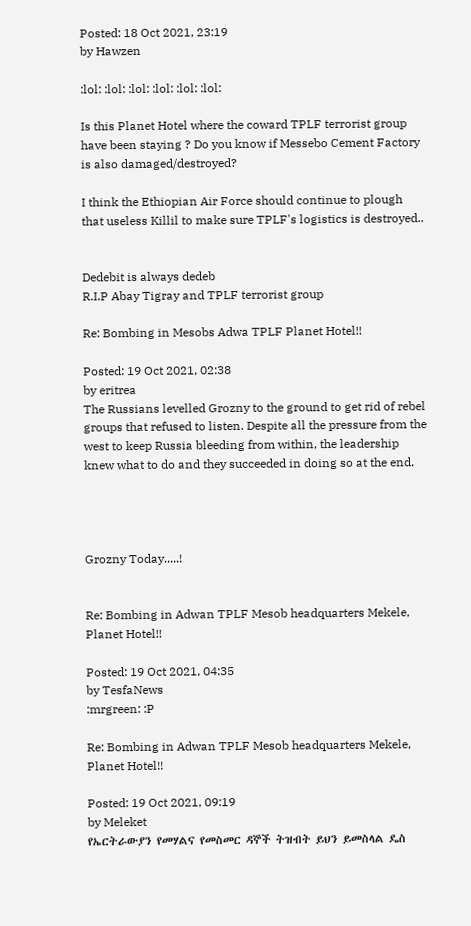Posted: 18 Oct 2021, 23:19
by Hawzen

:lol: :lol: :lol: :lol: :lol: :lol:

Is this Planet Hotel where the coward TPLF terrorist group have been staying ? Do you know if Messebo Cement Factory is also damaged/destroyed?

I think the Ethiopian Air Force should continue to plough that useless Killil to make sure TPLF's logistics is destroyed..


Dedebit is always dedeb
R.I.P Abay Tigray and TPLF terrorist group

Re: Bombing in Mesobs Adwa TPLF Planet Hotel!!

Posted: 19 Oct 2021, 02:38
by eritrea
The Russians levelled Grozny to the ground to get rid of rebel groups that refused to listen. Despite all the pressure from the west to keep Russia bleeding from within, the leadership knew what to do and they succeeded in doing so at the end.




Grozny Today.....!


Re: Bombing in Adwan TPLF Mesob headquarters Mekele, Planet Hotel!!

Posted: 19 Oct 2021, 04:35
by TesfaNews
:mrgreen: :P

Re: Bombing in Adwan TPLF Mesob headquarters Mekele, Planet Hotel!!

Posted: 19 Oct 2021, 09:19
by Meleket
የኤርትራውያን የመሃልና የመስመር ዳኞች ትዝብት ይህን ይመስላል ዴስ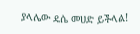ያላሌው ዴሴ መሀድ ይችላል!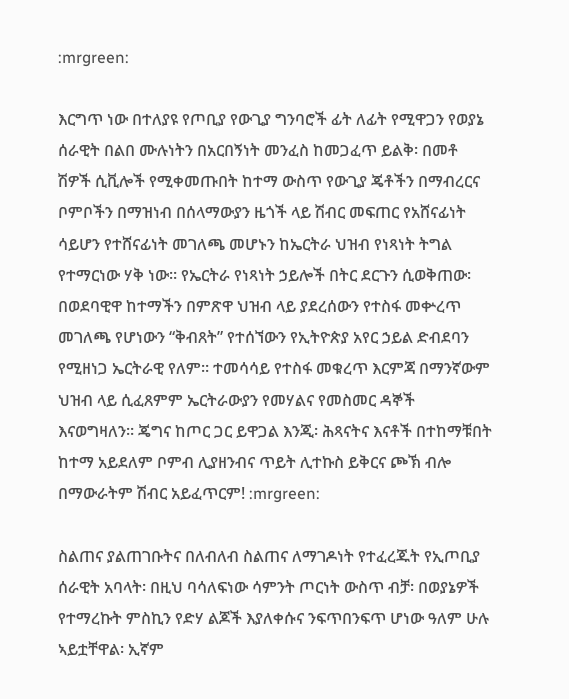:mrgreen:

እርግጥ ነው በተለያዩ የጦቢያ የውጊያ ግንባሮች ፊት ለፊት የሚዋጋን የወያኔ ሰራዊት በልበ ሙሉነትን በአርበኝነት መንፈስ ከመጋፈጥ ይልቅ፡ በመቶ ሽዎች ሲቪሎች የሚቀመጡበት ከተማ ውስጥ የውጊያ ጄቶችን በማብረርና ቦምቦችን በማዝነብ በሰላማውያን ዜጎች ላይ ሽብር መፍጠር የአሸናፊነት ሳይሆን የተሸናፊነት መገለጫ መሆኑን ከኤርትራ ህዝብ የነጻነት ትግል የተማርነው ሃቅ ነው። የኤርትራ የነጻነት ኃይሎች በትር ደርጉን ሲወቅጠው፡ በወደባዊዋ ከተማችን በምጽዋ ህዝብ ላይ ያደረሰውን የተስፋ መቍረጥ መገለጫ የሆነውን “ቅብጸት” የተሰኘውን የኢትዮጵያ አየር ኃይል ድብደባን የሚዘነጋ ኤርትራዊ የለም። ተመሳሳይ የተስፋ መቁረጥ እርምጃ በማንኛውም ህዝብ ላይ ሲፈጸምም ኤርትራውያን የመሃልና የመስመር ዳኞች እናወግዛለን። ጄግና ከጦር ጋር ይዋጋል እንጂ፡ ሕጻናትና እናቶች በተከማቹበት ከተማ አይደለም ቦምብ ሊያዘንብና ጥይት ሊተኩስ ይቅርና ጮኽ ብሎ በማውራትም ሽብር አይፈጥርም! :mrgreen:

ስልጠና ያልጠገቡትና በለብለብ ስልጠና ለማገዶነት የተፈረጁት የኢጦቢያ ሰራዊት አባላት፡ በዚህ ባሳለፍነው ሳምንት ጦርነት ውስጥ ብቻ፡ በወያኔዎች የተማረኩት ምስኪን የድሃ ልጆች እያለቀሱና ንፍጥበንፍጥ ሆነው ዓለም ሁሉ ኣይቷቸዋል፡ ኢኛም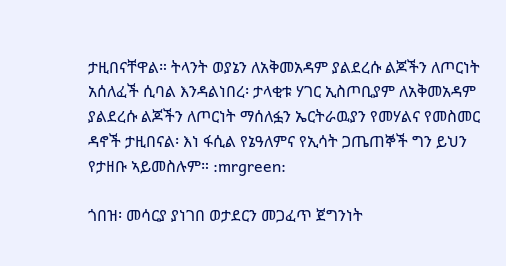ታዚበናቸዋል። ትላንት ወያኔን ለአቅመአዳም ያልደረሱ ልጆችን ለጦርነት አሰለፈች ሲባል እንዳልነበረ፡ ታላቂቱ ሃገር ኢስጦቢያም ለአቅመአዳም ያልደረሱ ልጆችን ለጦርነት ማሰለፏን ኤርትራዉያን የመሃልና የመስመር ዳኖች ታዚበናል፡ እነ ፋሲል የኔዓለምና የኢሳት ጋጤጠኞች ግን ይህን የታዘቡ ኣይመስሉም። :mrgreen:

ጎበዝ፡ መሳርያ ያነገበ ወታደርን መጋፈጥ ጀግንነት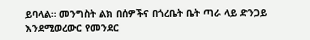ይባላል። መንግስት ልክ በሰዎችና በጎረቤት ቤት ጣራ ላይ ድንጋይ እንደሚወረውር የመንደር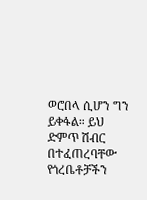ወሮበላ ሲሆን ግን ይቀፋል። ይህ ድምጥ ሽብር በተፈጠረባቸው የጎረቤቶቻችን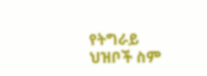የትግራይ ህዝቦች ስም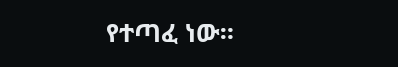የተጣፈ ነው።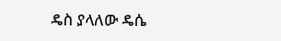ዴስ ያላለው ዴሴ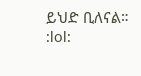ይህድ ቢለናል።
:lol: